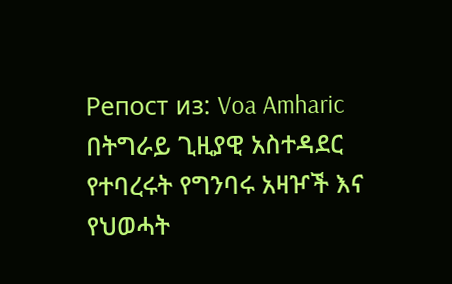Репост из: Voa Amharic
በትግራይ ጊዚያዊ አስተዳደር የተባረሩት የግንባሩ አዛዦች እና የህወሓት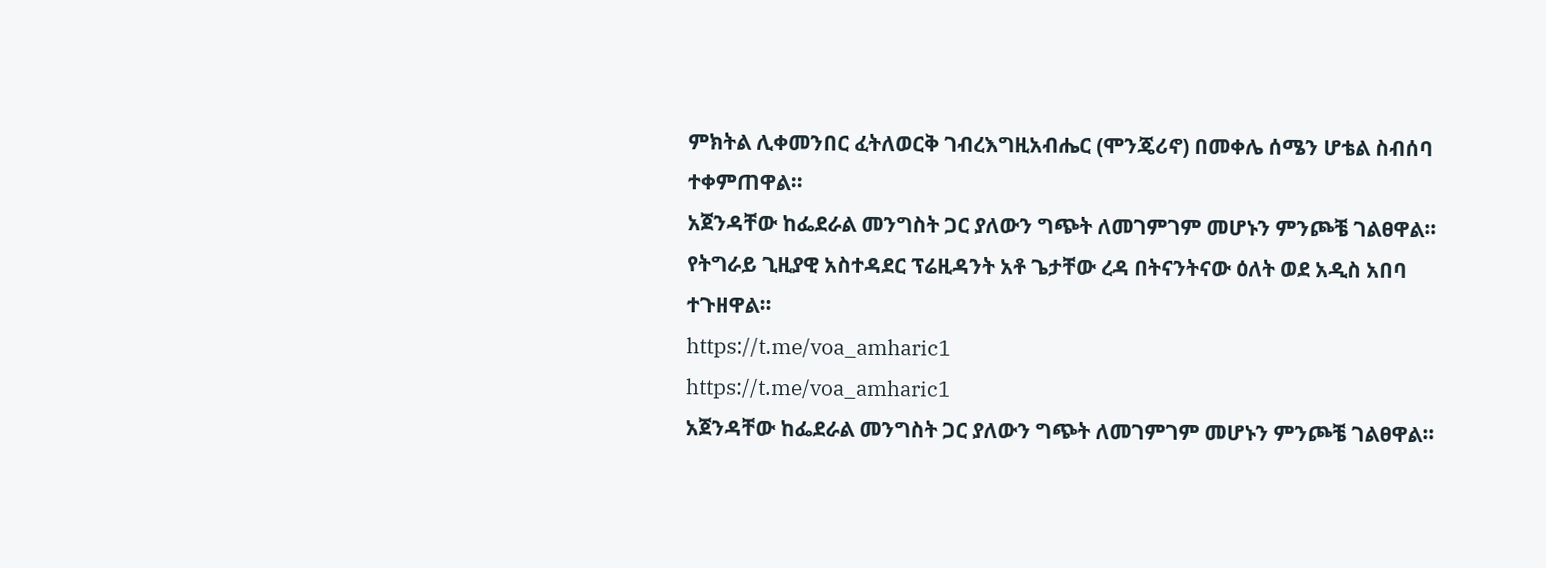ምክትል ሊቀመንበር ፈትለወርቅ ገብረእግዚአብሔር (ሞንጄሪኖ) በመቀሌ ሰሜን ሆቴል ስብሰባ ተቀምጠዋል።
አጀንዳቸው ከፌደራል መንግስት ጋር ያለውን ግጭት ለመገምገም መሆኑን ምንጮቼ ገልፀዋል።
የትግራይ ጊዚያዊ አስተዳደር ፕሬዚዳንት አቶ ጌታቸው ረዳ በትናንትናው ዕለት ወደ አዲስ አበባ ተጉዘዋል።
https://t.me/voa_amharic1
https://t.me/voa_amharic1
አጀንዳቸው ከፌደራል መንግስት ጋር ያለውን ግጭት ለመገምገም መሆኑን ምንጮቼ ገልፀዋል።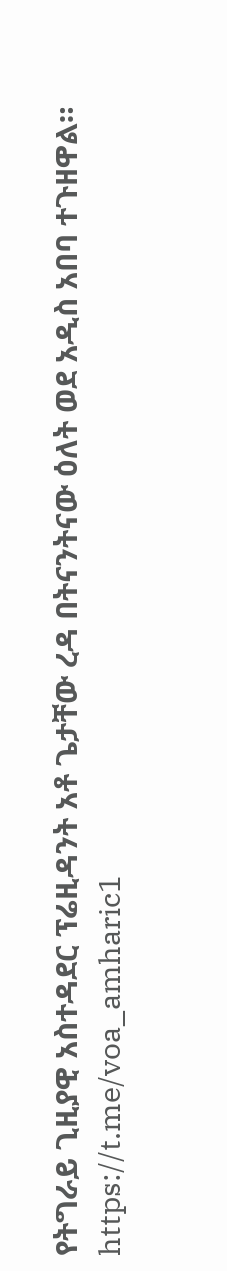የትግራይ ጊዚያዊ አስተዳደር ፕሬዚዳንት አቶ ጌታቸው ረዳ በትናንትናው ዕለት ወደ አዲስ አበባ ተጉዘዋል።
https://t.me/voa_amharic1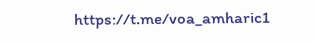https://t.me/voa_amharic1